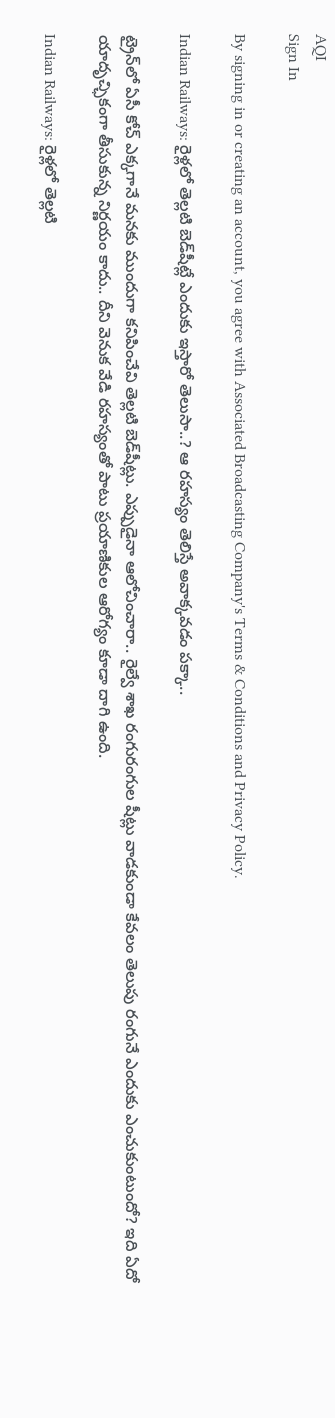AQI
Sign In

By signing in or creating an account, you agree with Associated Broadcasting Company's Terms & Conditions and Privacy Policy.

Indian Railways: రైళ్లలో తెల్లటి బెడ్‌షీట్లే ఎందుకు ఇస్తారో తెలుసా..? ఆ రహస్యం తెలిస్తే అవాక్కవడం పక్కా..

ట్రైన్‌లో ఏసీ కోచ్ ఎక్కగానే మనకు ముందుగా కనిపించేవి తెల్లటి బెడ్‌షీట్లు. ఎప్పుడైనా ఆలోచించారా.. రైల్వే శాఖ రంగురంగుల షీట్లు వాడకుండా కేవలం తెలుపు రంగునే ఎందుకు ఎంచుకుంటుందో? ఇది ఏదో యాదృచ్ఛికంగా తీసుకున్న నిర్ణయం కాదు.. దీని వెనుక వేడి రహస్యంతో పాటు ప్రయాణికుల ఆరోగ్యం కూడా దాగి ఉంది.

Indian Railways: రైళ్లలో తెల్లటి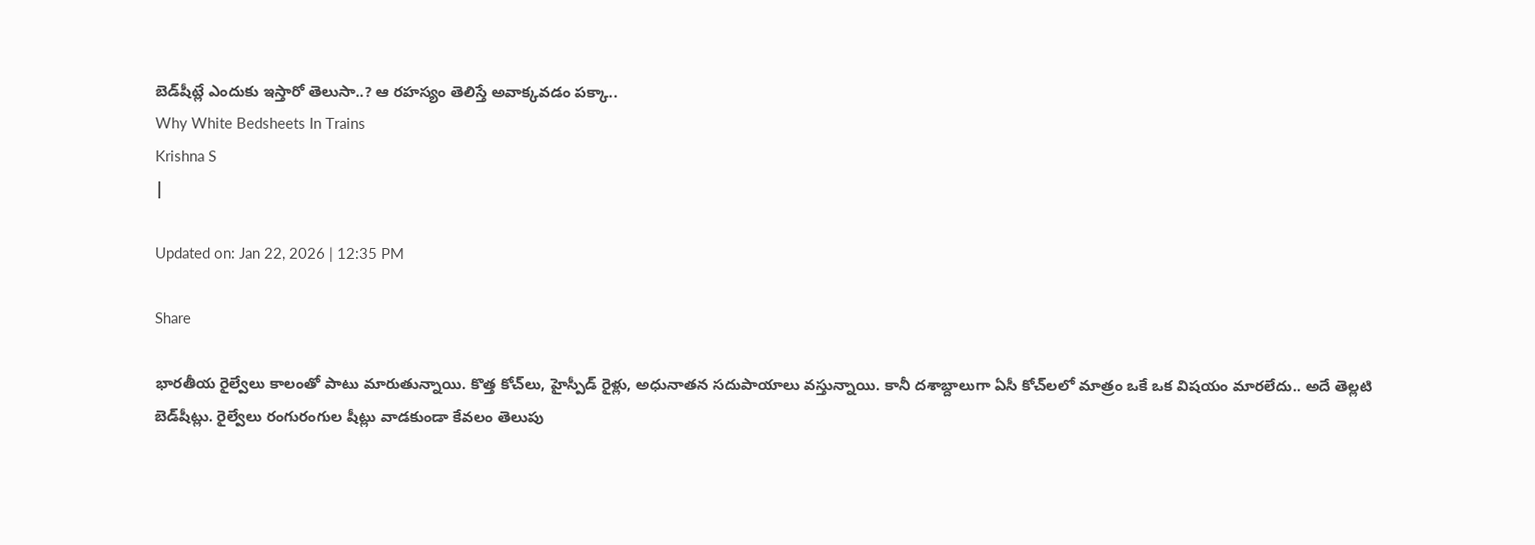బెడ్‌షీట్లే ఎందుకు ఇస్తారో తెలుసా..? ఆ రహస్యం తెలిస్తే అవాక్కవడం పక్కా..
Why White Bedsheets In Trains
Krishna S
|

Updated on: Jan 22, 2026 | 12:35 PM

Share

భారతీయ రైల్వేలు కాలంతో పాటు మారుతున్నాయి. కొత్త కోచ్‌లు, హైస్పీడ్ రైళ్లు, అధునాతన సదుపాయాలు వస్తున్నాయి. కానీ దశాబ్దాలుగా ఏసీ కోచ్‌లలో మాత్రం ఒకే ఒక విషయం మారలేదు.. అదే తెల్లటి బెడ్‌షీట్లు. రైల్వేలు రంగురంగుల షీట్లు వాడకుండా కేవలం తెలుపు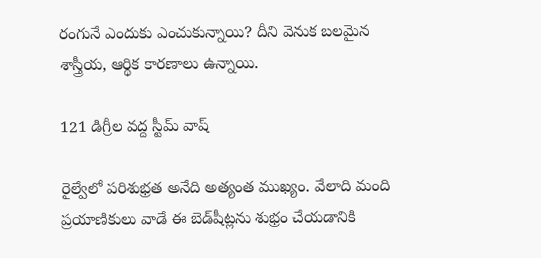రంగునే ఎందుకు ఎంచుకున్నాయి? దీని వెనుక బలమైన శాస్త్రీయ, ఆర్థిక కారణాలు ఉన్నాయి.

121 డిగ్రీల వద్ద స్టీమ్ వాష్

రైల్వేలో పరిశుభ్రత అనేది అత్యంత ముఖ్యం. వేలాది మంది ప్రయాణికులు వాడే ఈ బెడ్‌షీట్లను శుభ్రం చేయడానికి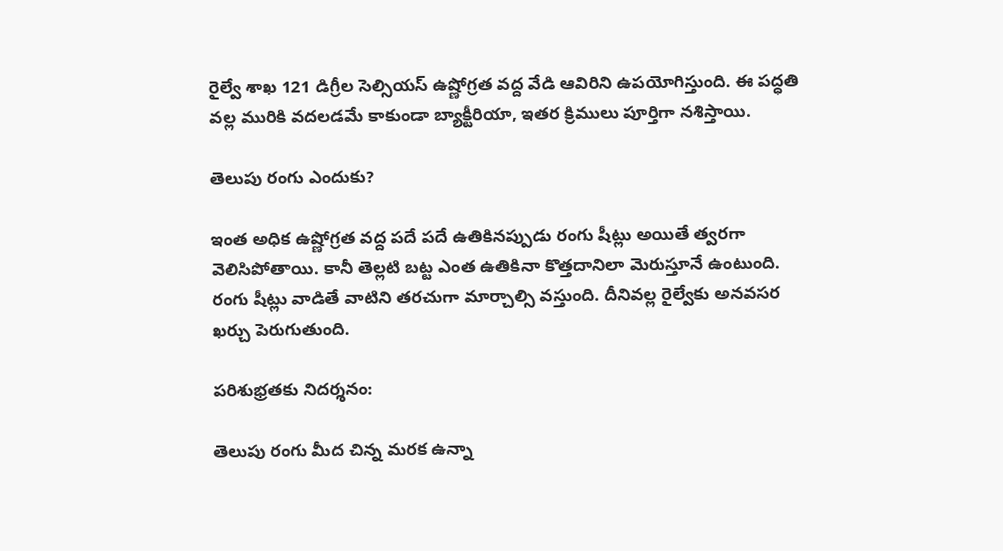రైల్వే శాఖ 121 డిగ్రీల సెల్సియస్ ఉష్ణోగ్రత వద్ద వేడి ఆవిరిని ఉపయోగిస్తుంది. ఈ పద్ధతి వల్ల మురికి వదలడమే కాకుండా బ్యాక్టీరియా, ఇతర క్రిములు పూర్తిగా నశిస్తాయి.

తెలుపు రంగు ఎందుకు?

ఇంత అధిక ఉష్ణోగ్రత వద్ద పదే పదే ఉతికినప్పుడు రంగు షీట్లు అయితే త్వరగా వెలిసిపోతాయి. కానీ తెల్లటి బట్ట ఎంత ఉతికినా కొత్తదానిలా మెరుస్తూనే ఉంటుంది. రంగు షీట్లు వాడితే వాటిని తరచుగా మార్చాల్సి వస్తుంది. దీనివల్ల రైల్వేకు అనవసర ఖర్చు పెరుగుతుంది.

పరిశుభ్రతకు నిదర్శనం:

తెలుపు రంగు మీద చిన్న మరక ఉన్నా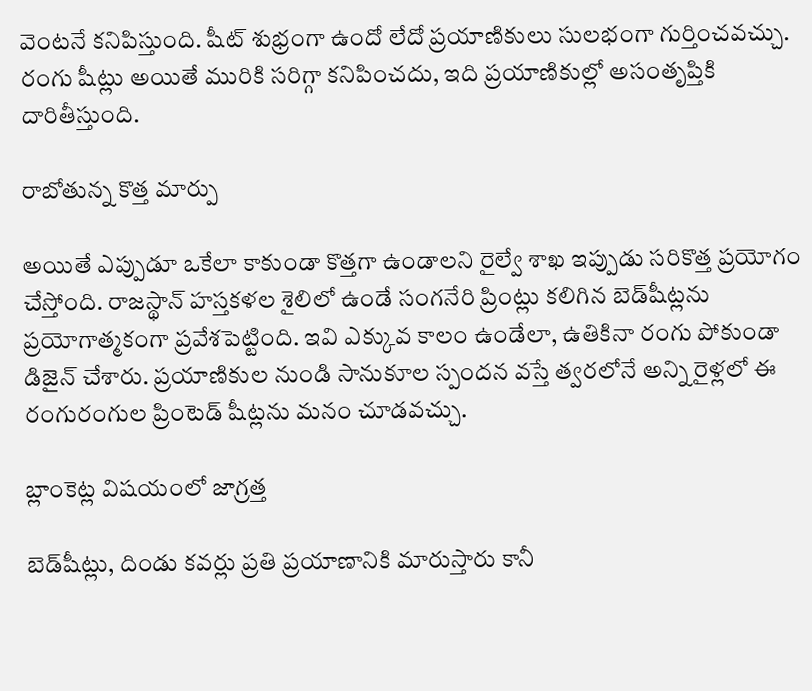వెంటనే కనిపిస్తుంది. షీట్ శుభ్రంగా ఉందో లేదో ప్రయాణికులు సులభంగా గుర్తించవచ్చు. రంగు షీట్లు అయితే మురికి సరిగ్గా కనిపించదు, ఇది ప్రయాణికుల్లో అసంతృప్తికి దారితీస్తుంది.

రాబోతున్న కొత్త మార్పు

అయితే ఎప్పుడూ ఒకేలా కాకుండా కొత్తగా ఉండాలని రైల్వే శాఖ ఇప్పుడు సరికొత్త ప్రయోగం చేస్తోంది. రాజస్థాన్ హస్తకళల శైలిలో ఉండే సంగనేరి ప్రింట్లు కలిగిన బెడ్‌షీట్లను ప్రయోగాత్మకంగా ప్రవేశపెట్టింది. ఇవి ఎక్కువ కాలం ఉండేలా, ఉతికినా రంగు పోకుండా డిజైన్ చేశారు. ప్రయాణికుల నుండి సానుకూల స్పందన వస్తే త్వరలోనే అన్ని రైళ్లలో ఈ రంగురంగుల ప్రింటెడ్ షీట్లను మనం చూడవచ్చు.

బ్లాంకెట్ల విషయంలో జాగ్రత్త

బెడ్‌షీట్లు, దిండు కవర్లు ప్రతి ప్రయాణానికి మారుస్తారు కానీ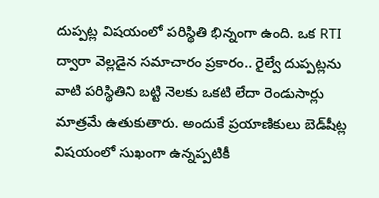దుప్పట్ల విషయంలో పరిస్థితి భిన్నంగా ఉంది. ఒక RTI ద్వారా వెల్లడైన సమాచారం ప్రకారం.. రైల్వే దుప్పట్లను వాటి పరిస్థితిని బట్టి నెలకు ఒకటి లేదా రెండుసార్లు మాత్రమే ఉతుకుతారు. అందుకే ప్రయాణికులు బెడ్‌షీట్ల విషయంలో సుఖంగా ఉన్నప్పటికీ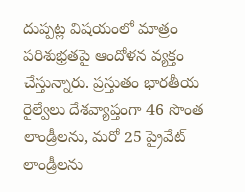దుప్పట్ల విషయంలో మాత్రం పరిశుభ్రతపై ఆందోళన వ్యక్తం చేస్తున్నారు. ప్రస్తుతం భారతీయ రైల్వేలు దేశవ్యాప్తంగా 46 సొంత లాండ్రీలను, మరో 25 ప్రైవేట్ లాండ్రీలను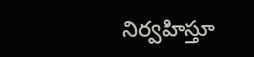నిర్వహిస్తూ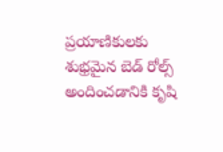ప్రయాణికులకు శుభ్రమైన బెడ్ రోల్స్ అందించడానికి కృషి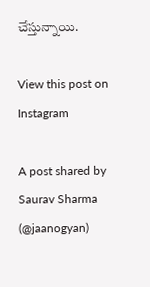చేస్తున్నాయి.

View this post on Instagram

A post shared by Saurav Sharma (@jaanogyan)